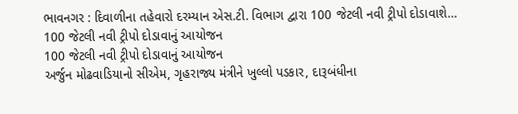ભાવનગર : દિવાળીના તહેવારો દરમ્યાન એસ.ટી. વિભાગ દ્વારા 100 જેટલી નવી ટ્રીપો દોડાવાશે…
100 જેટલી નવી ટ્રીપો દોડાવાનું આયોજન
100 જેટલી નવી ટ્રીપો દોડાવાનું આયોજન
અર્જુન મોઢવાડિયાનો સીએમ, ગૃહરાજ્ય મંત્રીને ખુલ્લો પડકાર, દારૂબંધીના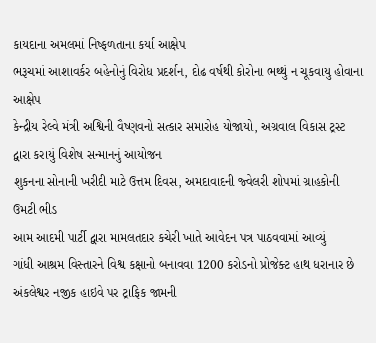કાયદાના અમલમાં નિષ્ફળતાના કર્યા આક્ષેપ
ભરૂચમાં આશાવર્કર બહેનોનું વિરોધ પ્રદર્શન, દોઢ વર્ષથી કોરોના ભથ્થું ન ચૂકવાયુ હોવાના આક્ષેપ
કેન્દ્રીય રેલ્વે મંત્રી અશ્વિની વૈષ્ણવનો સત્કાર સમારોહ યોજાયો, અગ્રવાલ વિકાસ ટ્રસ્ટ દ્વારા કરાયું વિશેષ સન્માનનું આયોજન
શુકનના સોનાની ખરીદી માટે ઉત્તમ દિવસ, અમદાવાદની જ્વેલરી શોપમાં ગ્રાહકોની ઉમટી ભીડ
આમ આદમી પાર્ટી દ્વારા મામલતદાર કચેરી ખાતે આવેદન પત્ર પાઠવવામાં આવ્યું
ગાંધી આશ્રમ વિસ્તારને વિશ્વ કક્ષાનો બનાવવા 1200 કરોડનો પ્રોજેક્ટ હાથ ધરાનાર છે
અંકલેશ્વર નજીક હાઇવે પર ટ્રાફિક જામની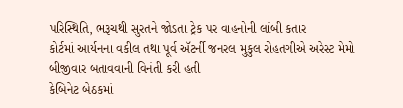પરિસ્થિતિ, ભરૂચથી સુરતને જોડતા ટ્રેક પર વાહનોની લાંબી કતાર
કોર્ટમાં આર્યનના વકીલ તથા પૂર્વ ઍટર્ની જનરલ મુકુલ રોહતગીએ અરેસ્ટ મેમો બીજીવાર બતાવવાની વિનંતી કરી હતી
કેબિનેટ બેઠકમાં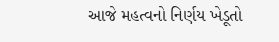આજે મહત્વનો નિર્ણય ખેડૂતો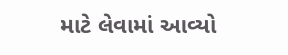માટે લેવામાં આવ્યો